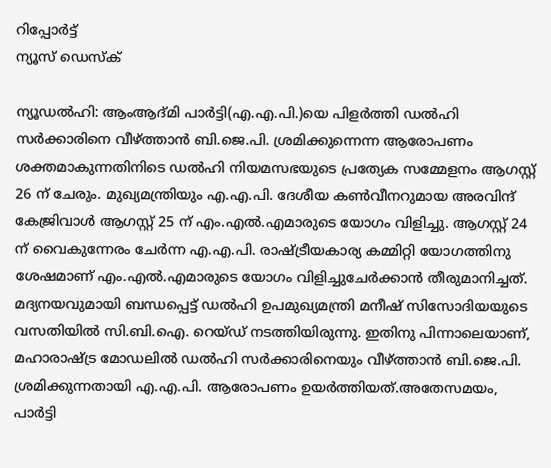റിപ്പോര്‍ട്ട്
ന്യൂസ് ഡെസ്ക്

ന്യൂഡല്‍ഹി: ആംആദ്മി പാര്‍ട്ടി(എ.എ.പി.)യെ പിളര്‍ത്തി ഡല്‍ഹി സര്‍ക്കാരിനെ വീഴ്ത്താന്‍ ബി.ജെ.പി. ശ്രമിക്കുന്നെന്ന ആരോപണം ശക്തമാകുന്നതിനിടെ ഡല്‍ഹി നിയമസഭയുടെ പ്രത്യേക സമ്മേളനം ആഗസ്റ്റ് 26 ന് ചേരും. മുഖ്യമന്ത്രിയും എ.എ.പി. ദേശീയ കണ്‍വീനറുമായ അരവിന്ദ് കേജ്രിവാള്‍ ആഗസ്റ്റ് 25 ന് എം.എല്‍.എമാരുടെ യോഗം വിളിച്ചു. ആഗസ്റ്റ് 24 ന് വൈകുന്നേരം ചേര്‍ന്ന എ.എ.പി. രാഷ്ട്രീയകാര്യ കമ്മിറ്റി യോഗത്തിനു ശേഷമാണ് എം.എല്‍.എമാരുടെ യോഗം വിളിച്ചുചേര്‍ക്കാന്‍ തീരുമാനിച്ചത്. മദ്യനയവുമായി ബന്ധപ്പെട്ട് ഡല്‍ഹി ഉപമുഖ്യമന്ത്രി മനീഷ് സിസോദിയയുടെ വസതിയില്‍ സി.ബി.ഐ. റെയ്ഡ് നടത്തിയിരുന്നു. ഇതിനു പിന്നാലെയാണ്, മഹാരാഷ്ട്ര മോഡലില്‍ ഡല്‍ഹി സര്‍ക്കാരിനെയും വീഴ്ത്താന്‍ ബി.ജെ.പി. ശ്രമിക്കുന്നതായി എ.എ.പി. ആരോപണം ഉയര്‍ത്തിയത്.അതേസമയം, പാര്‍ട്ടി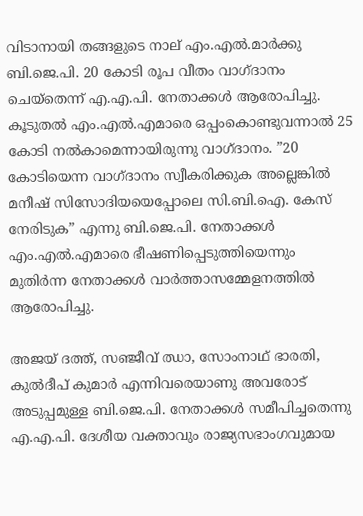വിടാനായി തങ്ങളുടെ നാല് എം.എല്‍.മാര്‍ക്കു ബി.ജെ.പി. 20 കോടി രൂപ വീതം വാഗ്ദാനം ചെയ്തെന്ന് എ.എ.പി. നേതാക്കള്‍ ആരോപിച്ചു. കൂടുതല്‍ എം.എല്‍.എമാരെ ഒപ്പംകൊണ്ടുവന്നാല്‍ 25 കോടി നല്‍കാമെന്നായിരുന്നു വാഗ്ദാനം. ”20 കോടിയെന്ന വാഗ്ദാനം സ്വീകരിക്കുക അല്ലെങ്കില്‍ മനീഷ് സിസോദിയയെപ്പോലെ സി.ബി.ഐ. കേസ് നേരിടുക” എന്നു ബി.ജെ.പി. നേതാക്കള്‍ എം.എല്‍.എമാരെ ഭീഷണിപ്പെടുത്തിയെന്നും മുതിര്‍ന്ന നേതാക്കള്‍ വാര്‍ത്താസമ്മേളനത്തില്‍ ആരോപിച്ചു.

അജയ് ദത്ത്, സഞ്ജീവ് ഝാ, സോംനാഥ് ഭാരതി, കുല്‍ദീപ് കുമാര്‍ എന്നിവരെയാണു അവരോട് അടുപ്പമുള്ള ബി.ജെ.പി. നേതാക്കള്‍ സമീപിച്ചതെന്നു എ.എ.പി. ദേശീയ വക്താവും രാജ്യസഭാംഗവുമായ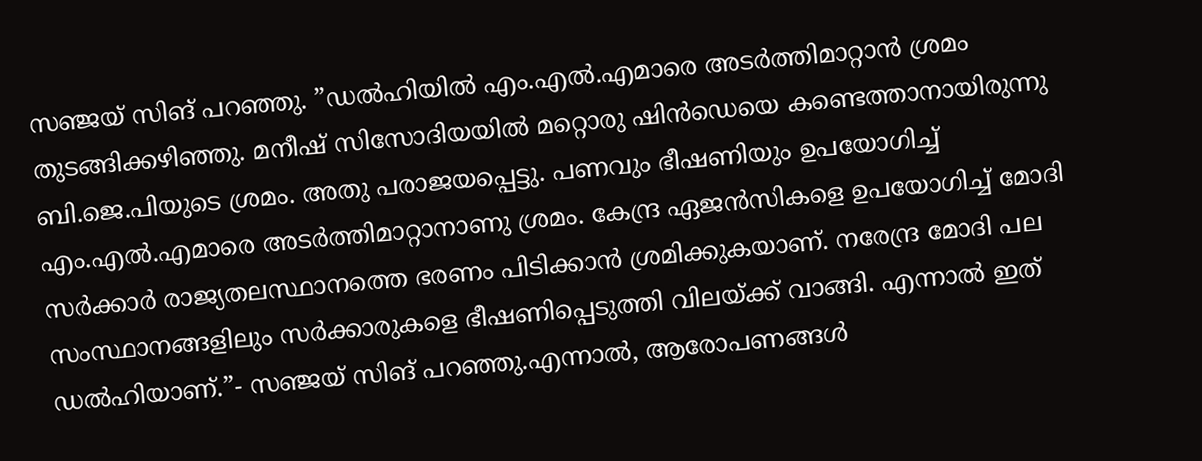സഞ്ജയ് സിങ് പറഞ്ഞു. ”ഡല്‍ഹിയില്‍ എം.എല്‍.എമാരെ അടര്‍ത്തിമാറ്റാന്‍ ശ്രമം തുടങ്ങിക്കഴിഞ്ഞു. മനീഷ് സിസോദിയയില്‍ മറ്റൊരു ഷിന്‍ഡെയെ കണ്ടെത്താനായിരുന്നു ബി.ജെ.പിയുടെ ശ്രമം. അതു പരാജയപ്പെട്ടു. പണവും ഭീഷണിയും ഉപയോഗിച്ച് എം.എല്‍.എമാരെ അടര്‍ത്തിമാറ്റാനാണു ശ്രമം. കേന്ദ്ര ഏജന്‍സികളെ ഉപയോഗിച്ച് മോദി സര്‍ക്കാര്‍ രാജ്യതലസ്ഥാനത്തെ ഭരണം പിടിക്കാന്‍ ശ്രമിക്കുകയാണ്. നരേന്ദ്ര മോദി പല സംസ്ഥാനങ്ങളിലും സര്‍ക്കാരുകളെ ഭീഷണിപ്പെടുത്തി വിലയ്ക്ക് വാങ്ങി. എന്നാല്‍ ഇത് ഡല്‍ഹിയാണ്.”- സഞ്ജയ് സിങ് പറഞ്ഞു.എന്നാല്‍, ആരോപണങ്ങള്‍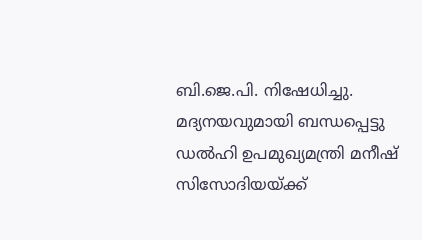ബി.ജെ.പി. നിഷേധിച്ചു. മദ്യനയവുമായി ബന്ധപ്പെട്ടു ഡല്‍ഹി ഉപമുഖ്യമന്ത്രി മനീഷ് സിസോദിയയ്ക്ക്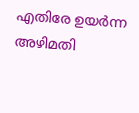എതിരേ ഉയര്‍ന്ന അഴിമതി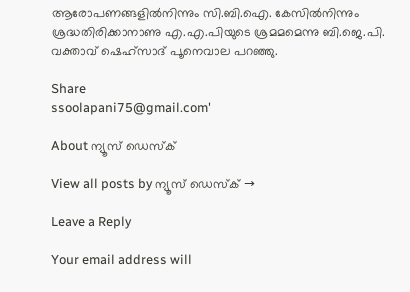ആരോപണങ്ങളില്‍നിന്നും സി.ബി.ഐ. കേസില്‍നിന്നും ശ്രദ്ധതിരിക്കാനാണു എ.എ.പിയുടെ ശ്രമമമെന്നു ബി.ജെ.പി. വക്താവ് ഷെഹ്സാദ് പൂനെവാല പറഞ്ഞു.

Share
ssoolapani75@gmail.com'

About ന്യൂസ് ഡെസ്ക്

View all posts by ന്യൂസ് ഡെസ്ക് →

Leave a Reply

Your email address will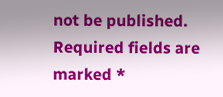not be published. Required fields are marked *